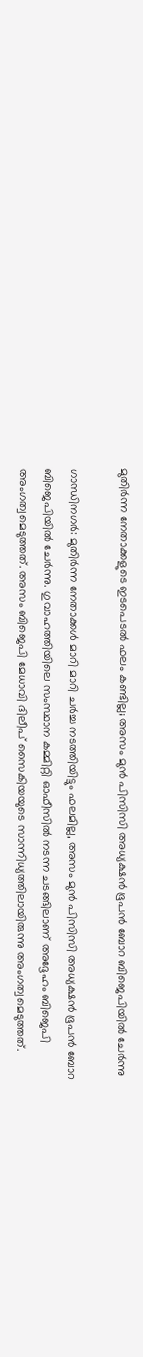മുതിര്‍ന്ന നേതാക്കളുടെ ഇടപെടല്‍ ഫലം കണ്ടില്ല; അസം മുന്‍ പിസിസി അധ്യക്ഷന്‍ ഭൂപന്‍ ബോറ ബിജെപിയില്‍ ചേര്‍ന്നു

ഗാന്ധിനഗര്‍: മുതിര്‍ന്ന നേതാക്കള്‍ മാറി മാറി ചര്‍ച്ച നടത്തിയിട്ടും ഫലമില്ല, അസം മുന്‍ പിസിസി അധ്യക്ഷന്‍ ഭൂപന്‍ ബോറ ബിജെപിയില്‍ ചേര്‍ന്നു. ഗുവാഹത്തിയിലെ സംസ്ഥാന കമ്മിറ്റി ഓഫീസില്‍ നടന്ന ചടങ്ങിലാണ് അദ്ദേഹം ബിജെപി അംഗത്വമെടുത്തത്. അസം ബിജെപി മേധാവി ദിലീപ് സൈകിയയുടെ സാന്നിധ്യത്തിലായിരുന്നു അംഗത്വമെടുത്തത്.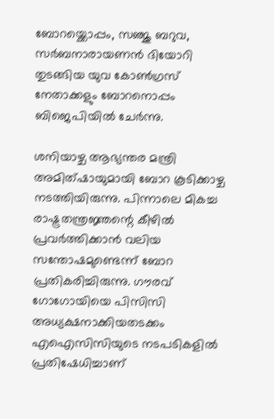ബോറയ്ക്കൊപ്പം, സഞ്ജു ബറുവ, സര്‍ബനാരായണന്‍ ദിയോറി തുടങ്ങിയ യുവ കോണ്‍ഗ്രസ് നേതാക്കളും ബോറനൊപ്പം ബിജെപിയില്‍ ചേര്‍ന്നു.

ശനിയാഴ്ച ആഭ്യന്തര മന്ത്രി അമിത്ഷായുമായി ബോറ കൂടിക്കാഴ്ച നടത്തിയിരുന്നു. പിന്നാലെ മികച്ച രാഷ്ട്രതന്ത്രജ്ഞന്റെ കീഴില്‍ പ്രവര്‍ത്തിക്കാന്‍ വലിയ സന്തോഷമുണ്ടെന്ന് ബോറ പ്രതികരിച്ചിരുന്നു. ഗൗരവ് ഗോഗോയിയെ പിസിസി അധ്യക്ഷനാക്കിയതടക്കം എഐസിസിയുടെ നടപടികളില്‍ പ്രതിഷേധിച്ചാണ്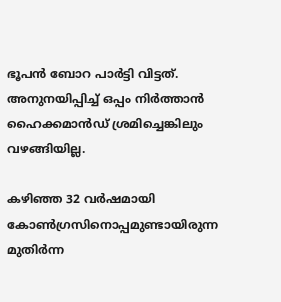ഭൂപന്‍ ബോറ പാര്‍ട്ടി വിട്ടത്. അനുനയിപ്പിച്ച് ഒപ്പം നിര്‍ത്താന്‍ ഹൈക്കമാന്‍ഡ് ശ്രമിച്ചെങ്കിലും വഴങ്ങിയില്ല.

കഴിഞ്ഞ 32 വര്‍ഷമായി കോണ്‍ഗ്രസിനൊപ്പമുണ്ടായിരുന്ന മുതിര്‍ന്ന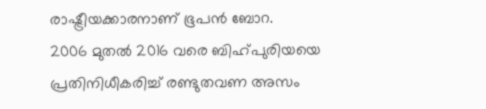രാഷ്ട്രീയക്കാരനാണ് ഭൂപന്‍ ബോറ.
2006 മുതല്‍ 2016 വരെ ബിഹ്പുരിയയെ പ്രതിനിധീകരിച്ച് രണ്ടുതവണ അസം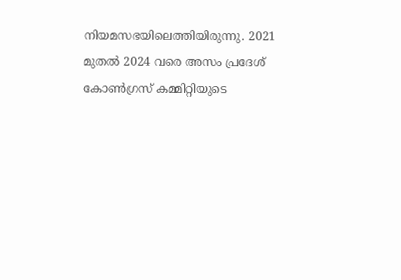നിയമസഭയിലെത്തിയിരുന്നു. 2021 മുതല്‍ 2024 വരെ അസം പ്രദേശ് കോണ്‍ഗ്രസ് കമ്മിറ്റിയുടെ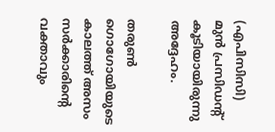(എപിസിസി) മുന്‍ പ്രസിഡന്റ് കൂടിയായിരുന്നു അദ്ദേഹം.

തരുണ്‍ ഗൊഗോയിയുടെ കാലത്ത് അസം സര്‍ക്കാരിന്റെ വക്താവും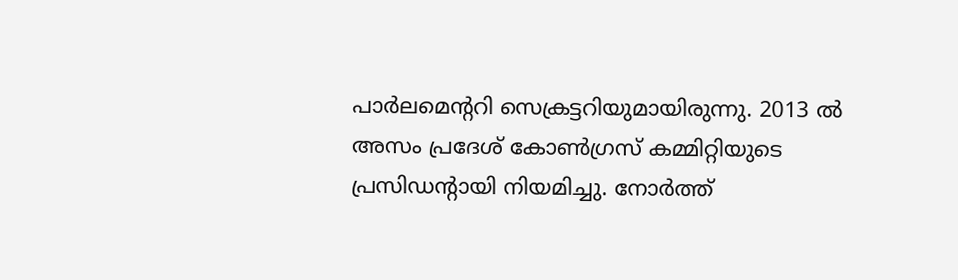പാര്‍ലമെന്ററി സെക്രട്ടറിയുമായിരുന്നു. 2013 ല്‍ അസം പ്രദേശ് കോണ്‍ഗ്രസ് കമ്മിറ്റിയുടെ പ്രസിഡന്റായി നിയമിച്ചു. നോര്‍ത്ത്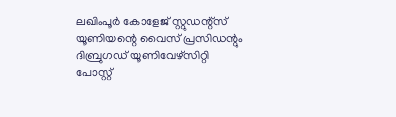ലഖിംപൂര്‍ കോളേജ് സ്റ്റുഡന്റ്സ് യൂണിയന്റെ വൈസ് പ്രസിഡന്റും ദിബ്രുഗഡ് യൂണിവേഴ്സിറ്റി പോസ്റ്റ്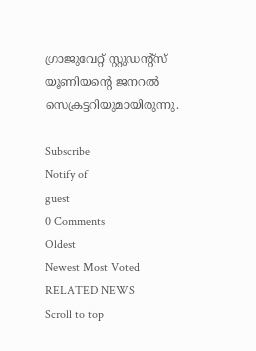ഗ്രാജുവേറ്റ് സ്റ്റുഡന്റ്സ് യൂണിയന്റെ ജനറല്‍ സെക്രട്ടറിയുമായിരുന്നു.

Subscribe
Notify of
guest
0 Comments
Oldest
Newest Most Voted
RELATED NEWS
Scroll to top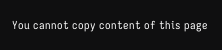You cannot copy content of this page